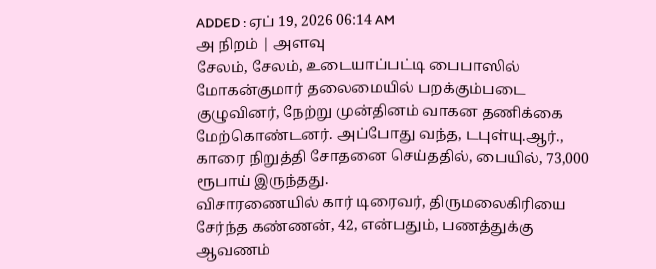ADDED : ஏப் 19, 2026 06:14 AM
அ நிறம் | அளவு
சேலம், சேலம், உடையாப்பட்டி பைபாஸில் மோகன்குமார் தலைமையில் பறக்கும்படை குழுவினர், நேற்று முன்தினம் வாகன தணிக்கை மேற்கொண்டனர். அப்போது வந்த, டபுள்யு.ஆர்., காரை நிறுத்தி சோதனை செய்ததில், பையில், 73,000 ரூபாய் இருந்தது.
விசாரணையில் கார் டிரைவர், திருமலைகிரியை சேர்ந்த கண்ணன், 42, என்பதும், பணத்துக்கு ஆவணம்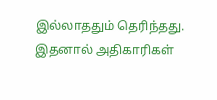இல்லாததும் தெரிந்தது. இதனால் அதிகாரிகள்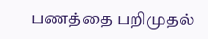பணத்தை பறிமுதல்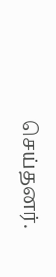செய்தனர்.